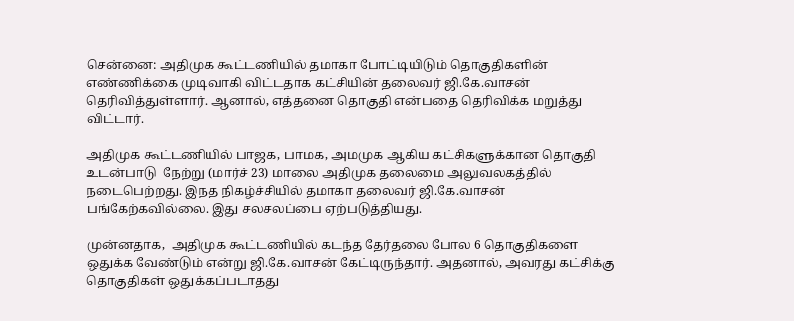சென்னை: அதிமுக கூட்டணியில் தமாகா போட்டியிடும் தொகுதிகளின் எண்ணிக்கை முடிவாகி விட்டதாக கட்சியின் தலைவர் ஜி.கே.வாசன் தெரிவித்துள்ளார். ஆனால், எத்தனை தொகுதி என்பதை தெரிவிக்க மறுத்து விட்டார்.

அதிமுக கூட்டணியில் பாஜக, பாமக, அமமுக ஆகிய கட்சிகளுக்கான தொகுதி உடன்பாடு  நேற்று (மார்ச் 23) மாலை அதிமுக தலைமை அலுவலகத்தில்  நடைபெற்றது. இநத நிகழ்ச்சியில் தமாகா தலைவர் ஜி.கே.வாசன் பங்கேற்கவில்லை. இது சலசலப்பை ஏற்படுத்தியது.

முன்னதாக,  அதிமுக கூட்டணியில் கடந்த தேர்தலை போல 6 தொகுதிகளை ஒதுக்க வேண்டும் என்று ஜி.கே.வாசன் கேட்டிருந்தார். அதனால், அவரது கட்சிக்கு தொகுதிகள் ஒதுக்கப்படாதது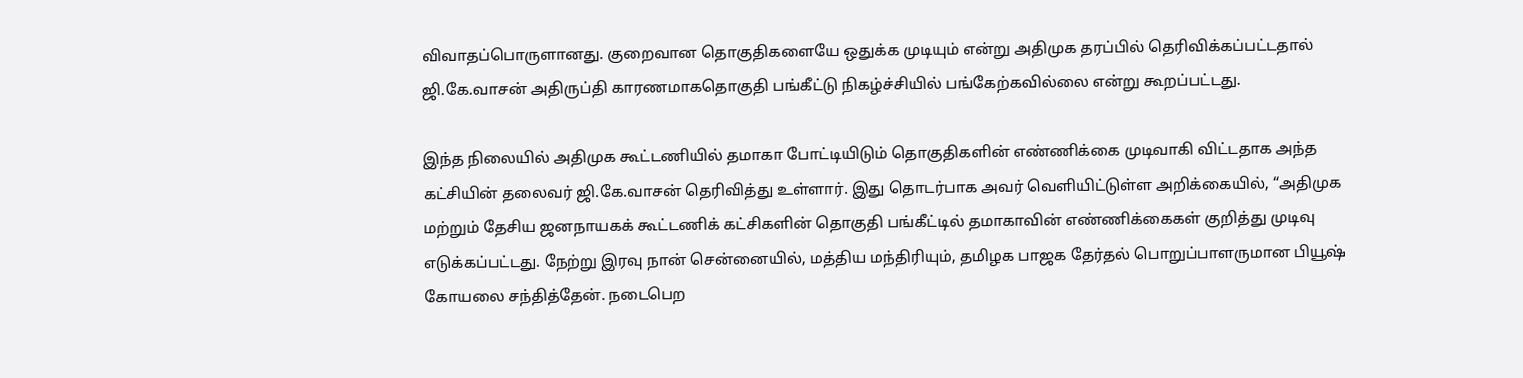விவாதப்பொருளானது. குறைவான தொகுதிகளையே ஒதுக்க முடியும் என்று அதிமுக தரப்பில் தெரிவிக்கப்பட்டதால் ஜி.கே.வாசன் அதிருப்தி காரணமாகதொகுதி பங்கீட்டு நிகழ்ச்சியில் பங்கேற்கவில்லை என்று கூறப்பட்டது.

இந்த நிலையில் அதிமுக கூட்டணியில் தமாகா போட்டியிடும் தொகுதிகளின் எண்ணிக்கை முடிவாகி விட்டதாக அந்த கட்சியின் தலைவர் ஜி.கே.வாசன் தெரிவித்து உள்ளார். இது தொடர்பாக அவர் வெளியிட்டுள்ள அறிக்கையில், “அதிமுக மற்றும் தேசிய ஜனநாயகக் கூட்டணிக் கட்சிகளின் தொகுதி பங்கீட்டில் தமாகாவின் எண்ணிக்கைகள் குறித்து முடிவு எடுக்கப்பட்டது. நேற்று இரவு நான் சென்னையில், மத்திய மந்திரியும், தமிழக பாஜக தேர்தல் பொறுப்பாளருமான பியூஷ் கோயலை சந்தித்தேன். நடைபெற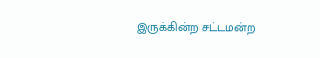இருக்கின்ற சட்டமன்ற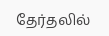தேர்தலில்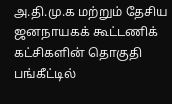அ.தி.மு.க மற்றும் தேசிய ஜனநாயகக் கூட்டணிக் கட்சிகளின் தொகுதி பங்கீட்டில்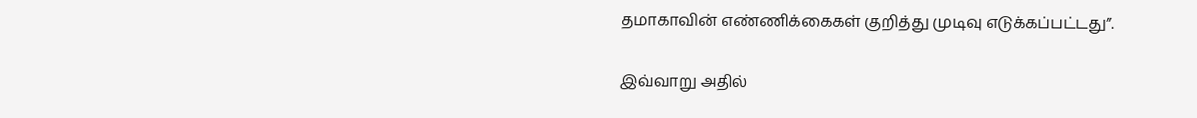தமாகாவின் எண்ணிக்கைகள் குறித்து முடிவு எடுக்கப்பட்டது”.

இவ்வாறு அதில்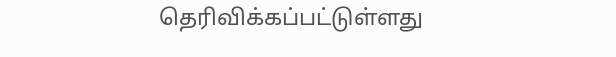தெரிவிக்கப்பட்டுள்ளது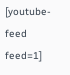[youtube-feed feed=1]